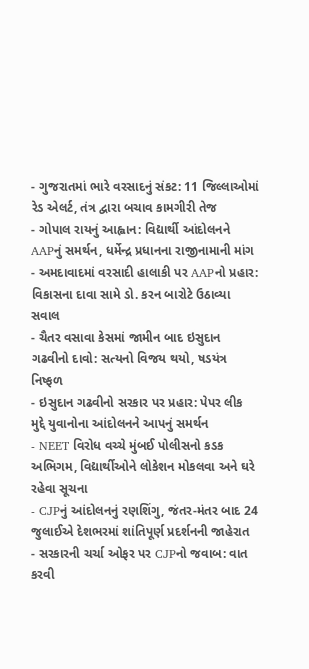- ગુજરાતમાં ભારે વરસાદનું સંકટ: 11 જિલ્લાઓમાં રેડ એલર્ટ, તંત્ર દ્વારા બચાવ કામગીરી તેજ
- ગોપાલ રાયનું આહ્વાન: વિદ્યાર્થી આંદોલનને AAPનું સમર્થન, ધર્મેન્દ્ર પ્રધાનના રાજીનામાની માંગ
- અમદાવાદમાં વરસાદી હાલાકી પર AAPનો પ્રહાર: વિકાસના દાવા સામે ડો. કરન બારોટે ઉઠાવ્યા સવાલ
- ચૈતર વસાવા કેસમાં જામીન બાદ ઇસુદાન ગઢવીનો દાવો: સત્યનો વિજય થયો, ષડયંત્ર નિષ્ફળ
- ઇસુદાન ગઢવીનો સરકાર પર પ્રહાર: પેપર લીક મુદ્દે યુવાનોના આંદોલનને આપનું સમર્થન
- NEET વિરોધ વચ્ચે મુંબઈ પોલીસનો કડક અભિગમ, વિદ્યાર્થીઓને લોકેશન મોકલવા અને ઘરે રહેવા સૂચના
- CJPનું આંદોલનનું રણશિંગુ, જંતર-મંતર બાદ 24 જુલાઈએ દેશભરમાં શાંતિપૂર્ણ પ્રદર્શનની જાહેરાત
- સરકારની ચર્ચા ઓફર પર CJPનો જવાબ: વાત કરવી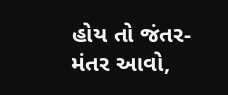હોય તો જંતર-મંતર આવો,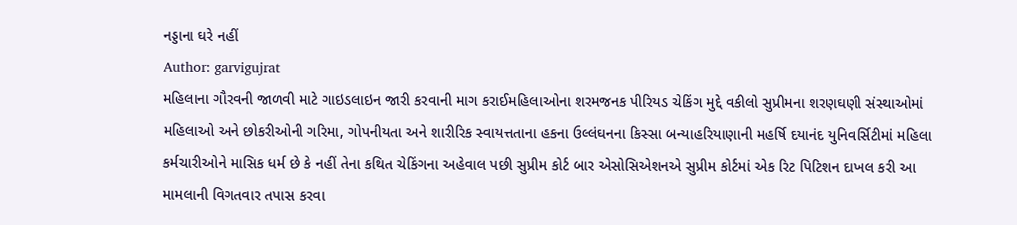નડ્ડાના ઘરે નહીં
Author: garvigujrat
મહિલાના ગૌરવની જાળવી માટે ગાઇડલાઇન જારી કરવાની માગ કરાઈમહિલાઓના શરમજનક પીરિયડ ચેકિંગ મુદ્દે વકીલો સુપ્રીમના શરણઘણી સંસ્થાઓમાં મહિલાઓ અને છોકરીઓની ગરિમા, ગોપનીયતા અને શારીરિક સ્વાયત્તતાના હકના ઉલ્લંઘનના કિસ્સા બન્યાહરિયાણાની મહર્ષિ દયાનંદ યુનિવર્સિટીમાં મહિલા કર્મચારીઓને માસિક ધર્મ છે કે નહીં તેના કથિત ચેકિંગના અહેવાલ પછી સુપ્રીમ કોર્ટ બાર એસોસિએશનએ સુપ્રીમ કોર્ટમાં એક રિટ પિટિશન દાખલ કરી આ મામલાની વિગતવાર તપાસ કરવા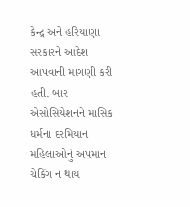કેન્દ્ર અને હરિયાણા સરકારને આદેશ આપવાની માગણી કરી હતી. બાર એસોસિયેશનને માસિક ધર્મના દરમિયાન મહિલાઓનું અપમાન ચેકિંગ ન થાય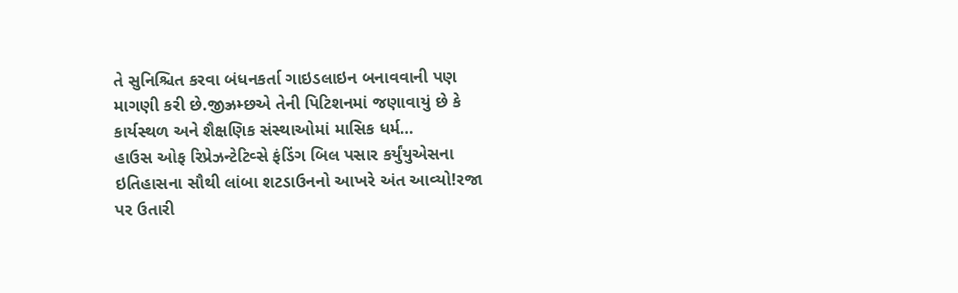તે સુનિશ્ચિત કરવા બંધનકર્તા ગાઇડલાઇન બનાવવાની પણ માગણી કરી છે.જીઝ્રમ્છએ તેની પિટિશનમાં જણાવાયું છે કે કાર્યસ્થળ અને શૈક્ષણિક સંસ્થાઓમાં માસિક ધર્મ…
હાઉસ ઓફ રિપ્રેઝન્ટેટિવ્સે ફંડિંગ બિલ પસાર કર્યુંયુએસના ઇતિહાસના સૌથી લાંબા શટડાઉનનો આખરે અંત આવ્યો!રજા પર ઉતારી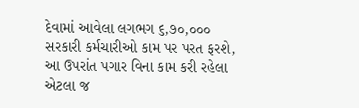દેવામાં આવેલા લગભગ ૬,૭૦,૦૦૦ સરકારી કર્મચારીઓ કામ પર પરત ફરશે, આ ઉપરાંત પગાર વિના કામ કરી રહેલા એટલા જ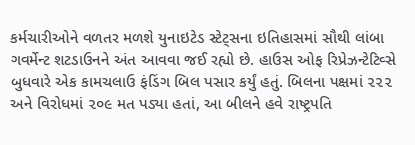કર્મચારીઓને વળતર મળશે યુનાઇટેડ સ્ટેટ્સના ઇતિહાસમાં સૌથી લાંબા ગવર્મેન્ટ શટડાઉનને અંત આવવા જઈ રહ્યો છે. હાઉસ ઓફ રિપ્રેઝન્ટેટિવ્સે બુધવારે એક કામચલાઉ ફંડિંગ બિલ પસાર કર્યું હતું. બિલના પક્ષમાં ૨૨૨ અને વિરોધમાં ૨૦૯ મત પડ્યા હતાં, આ બીલને હવે રાષ્ટ્રપતિ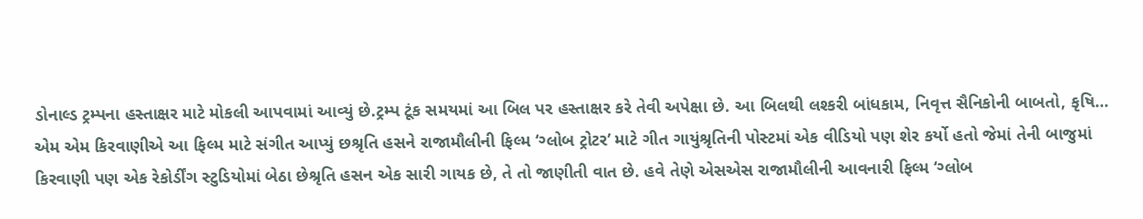ડોનાલ્ડ ટ્રમ્પના હસ્તાક્ષર માટે મોકલી આપવામાં આવ્યું છે.ટ્રમ્પ ટૂંક સમયમાં આ બિલ પર હસ્તાક્ષર કરે તેવી અપેક્ષા છે. આ બિલથી લશ્કરી બાંધકામ, નિવૃત્ત સૈનિકોની બાબતો, કૃષિ…
એમ એમ કિરવાણીએ આ ફિલ્મ માટે સંગીત આપ્યું છશ્રૃતિ હસને રાજામૌલીની ફિલ્મ ‘ગ્લોબ ટ્રોટર’ માટે ગીત ગાયુંશ્રૃતિની પોસ્ટમાં એક વીડિયો પણ શેર કર્યો હતો જેમાં તેની બાજુમાં કિરવાણી પણ એક રેકોર્ડીંગ સ્ટુડિયોમાં બેઠા છેશ્રૃતિ હસન એક સારી ગાયક છે, તે તો જાણીતી વાત છે. હવે તેણે એસએસ રાજામૌલીની આવનારી ફિલ્મ ‘ગ્લોબ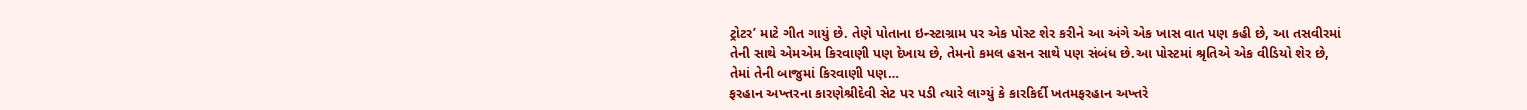ટ્રોટર’ માટે ગીત ગાયું છે. તેણે પોતાના ઇન્સ્ટાગ્રામ પર એક પોસ્ટ શેર કરીને આ અંગે એક ખાસ વાત પણ કહી છે, આ તસવીરમાં તેની સાથે એમએમ કિરવાણી પણ દેખાય છે, તેમનો કમલ હસન સાથે પણ સંબંધ છે.આ પોસ્ટમાં શ્રૃતિએ એક વીડિયો શેર છે, તેમાં તેની બાજુમાં કિરવાણી પણ…
ફરહાન અખ્તરના કારણેશ્રીદેવી સેટ પર પડી ત્યારે લાગ્યું કે કારકિર્દી ખતમફરહાન અખ્તરે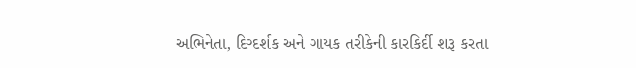અભિનેતા, દિગ્દર્શક અને ગાયક તરીકેની કારકિર્દી શરૂ કરતા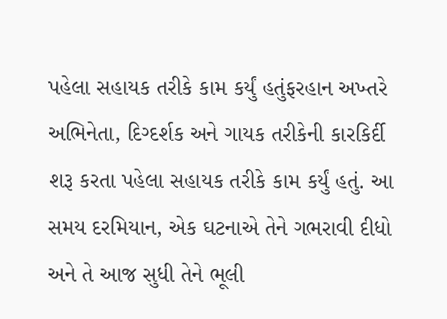પહેલા સહાયક તરીકે કામ કર્યું હતુંફરહાન અખ્તરે અભિનેતા, દિગ્દર્શક અને ગાયક તરીકેની કારકિર્દી શરૂ કરતા પહેલા સહાયક તરીકે કામ કર્યું હતું. આ સમય દરમિયાન, એક ઘટનાએ તેને ગભરાવી દીધો અને તે આજ સુધી તેને ભૂલી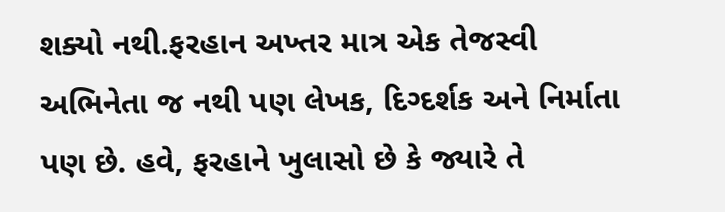શક્યો નથી.ફરહાન અખ્તર માત્ર એક તેજસ્વી અભિનેતા જ નથી પણ લેખક, દિગ્દર્શક અને નિર્માતા પણ છે. હવે, ફરહાને ખુલાસો છે કે જ્યારે તે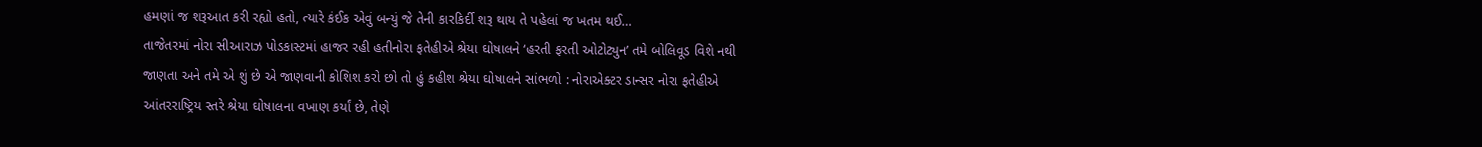હમણાં જ શરૂઆત કરી રહ્યો હતો, ત્યારે કંઈક એવું બન્યું જે તેની કારકિર્દી શરૂ થાય તે પહેલાં જ ખતમ થઈ…
તાજેતરમાં નોરા સીઆરાઝ પોડકાસ્ટમાં હાજર રહી હતીનોરા ફતેહીએ શ્રેયા ઘોષાલને ‘હરતી ફરતી ઓટોટ્યુન’ તમે બોલિવૂડ વિશે નથી જાણતા અને તમે એ શું છે એ જાણવાની કોશિશ કરો છો તો હું કહીશ શ્રેયા ઘોષાલને સાંભળો : નોરાએક્ટર ડાન્સર નોરા ફતેહીએ આંતરરાષ્ટ્રિય સ્તરે શ્રેયા ઘોષાલના વખાણ કર્યાં છે, તેણે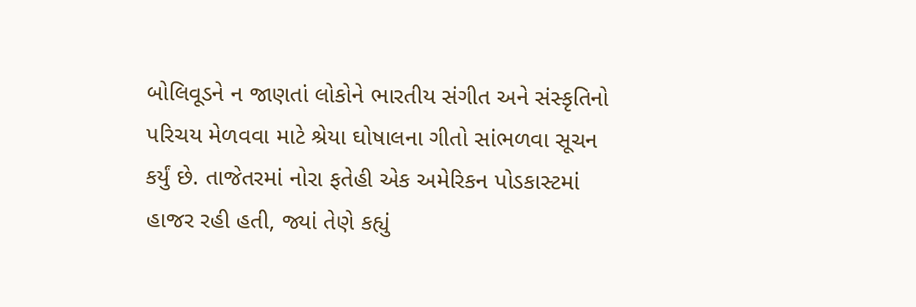બોલિવૂડને ન જાણતાં લોકોને ભારતીય સંગીત અને સંસ્કૃતિનો પરિચય મેળવવા માટે શ્રેયા ઘોષાલના ગીતો સાંભળવા સૂચન કર્યું છે. તાજેતરમાં નોરા ફતેહી એક અમેરિકન પોડકાસ્ટમાં હાજર રહી હતી, જ્યાં તેણે કહ્યું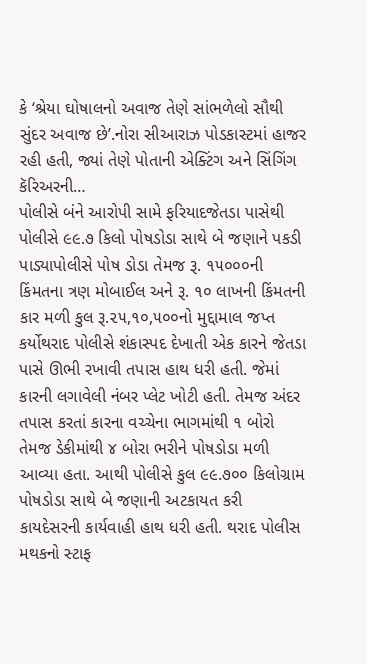કે ‘શ્રેયા ઘોષાલનો અવાજ તેણે સાંભળેલો સૌથી સુંદર અવાજ છે’.નોરા સીઆરાઝ પોડકાસ્ટમાં હાજર રહી હતી, જ્યાં તેણે પોતાની એક્ટિંગ અને સિંગિંગ કૅરિઅરની…
પોલીસે બંને આરોપી સામે ફરિયાદજેતડા પાસેથી પોલીસે ૯૯.૭ કિલો પોષડોડા સાથે બે જણાને પકડી પાડ્યાપોલીસે પોષ ડોડા તેમજ રૂ. ૧૫૦૦૦ની કિંમતના ત્રણ મોબાઈલ અને રૂ. ૧૦ લાખની કિંમતની કાર મળી કુલ રૂ.૨૫,૧૦,૫૦૦નો મુદ્દામાલ જપ્ત કર્યોથરાદ પોલીસે શંકાસ્પદ દેખાતી એક કારને જેતડા પાસે ઊભી રખાવી તપાસ હાથ ધરી હતી. જેમાં કારની લગાવેલી નંબર પ્લેટ ખોટી હતી. તેમજ અંદર તપાસ કરતાં કારના વચ્ચેના ભાગમાંથી ૧ બોરો તેમજ ડેકીમાંથી ૪ બોરા ભરીને પોષડોડા મળી આવ્યા હતા. આથી પોલીસે કુલ ૯૯.૭૦૦ કિલોગ્રામ પોષડોડા સાથે બે જણાની અટકાયત કરી કાયદેસરની કાર્યવાહી હાથ ધરી હતી. થરાદ પોલીસ મથકનો સ્ટાફ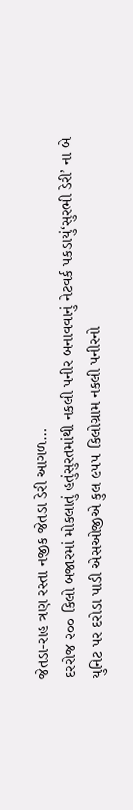જેતડા-રાહ ત્રણ રસ્તા નજીક જેતડા ડેરી આગળ…
દરરોજ ૨૦૦ કિલો બજારમાં મોકલાતું હતુંસુરતમાંથી નકલી પનીર બનાવવાનું નેટવર્ક પકડાયું‘સુરભી ડેરી’ ના બે યુનિટ પર દરોડા પાડી એસઓજીએ કુલ ૯૫૫ કિલોગ્રામ નકલી પનીરનો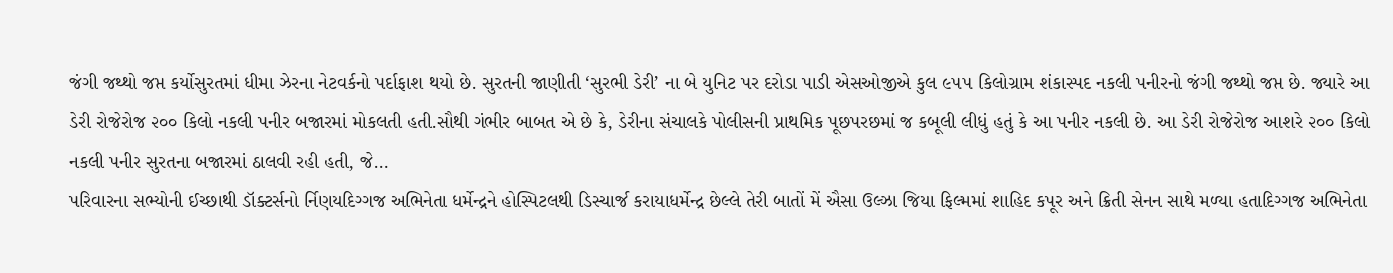જંગી જથ્થો જપ્ત કર્યોસુરતમાં ધીમા ઝેરના નેટવર્કનો પર્દાફાશ થયો છે. સુરતની જાણીતી ‘સુરભી ડેરી’ ના બે યુનિટ પર દરોડા પાડી એસઓજીએ કુલ ૯૫૫ કિલોગ્રામ શંકાસ્પદ નકલી પનીરનો જંગી જથ્થો જપ્ત છે. જ્યારે આ ડેરી રોજેરોજ ૨૦૦ કિલો નકલી પનીર બજારમાં મોકલતી હતી.સૌથી ગંભીર બાબત એ છે કે, ડેરીના સંચાલકે પોલીસની પ્રાથમિક પૂછપરછમાં જ કબૂલી લીધું હતું કે આ પનીર નકલી છે. આ ડેરી રોજેરોજ આશરે ૨૦૦ કિલો નકલી પનીર સુરતના બજારમાં ઠાલવી રહી હતી, જે…
પરિવારના સભ્યોની ઈચ્છાથી ડૉક્ટર્સનો ર્નિણયદિગ્ગજ અભિનેતા ધર્મેન્દ્રને હોસ્પિટલથી ડિસ્ચાર્જ કરાયાધર્મેન્દ્ર છેલ્લે તેરી બાતોં મેં ઐસા ઉલ્ઝા જિયા ફિલ્મમાં શાહિદ કપૂર અને ક્રિતી સેનન સાથે મળ્યા હતાદિગ્ગજ અભિનેતા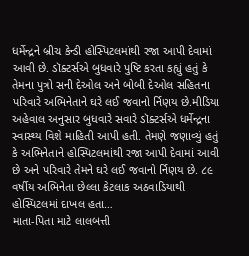ધર્મેન્દ્રને બ્રીચ કેન્ડી હોસ્પિટલમાંથી રજા આપી દેવામાં આવી છે. ડૉક્ટર્સએ બુધવારે પુષ્ટિ કરતા કહ્યું હતું કે તેમના પુત્રો સની દેઓલ અને બોબી દેઓલ સહિતના પરિવારે અભિનેતાને ઘરે લઈ જવાનો ર્નિણય છે.મીડિયા અહેવાલ અનુસાર બુધવારે સવારે ડૉક્ટર્સએ ધર્મેન્દ્રના સ્વાસ્થ્ય વિશે માહિતી આપી હતી. તેમણે જણાવ્યું હતું કે અભિનેતાને હોસ્પિટલમાંથી રજા આપી દેવામાં આવી છે અને પરિવારે તેમને ઘરે લઈ જવાનો ર્નિણય છે. ૮૯ વર્ષીય અભિનેતા છેલ્લા કેટલાક અઠવાડિયાથી હોસ્પિટલમાં દાખલ હતા…
માતા-પિતા માટે લાલબત્તી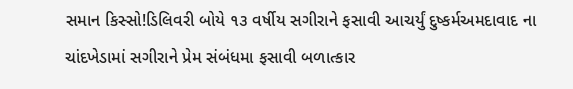સમાન કિસ્સો!ડિલિવરી બોયે ૧૩ વર્ષીય સગીરાને ફસાવી આચર્યું દુષ્કર્મઅમદાવાદ ના ચાંદખેડામાં સગીરાને પ્રેમ સંબંધમા ફસાવી બળાત્કાર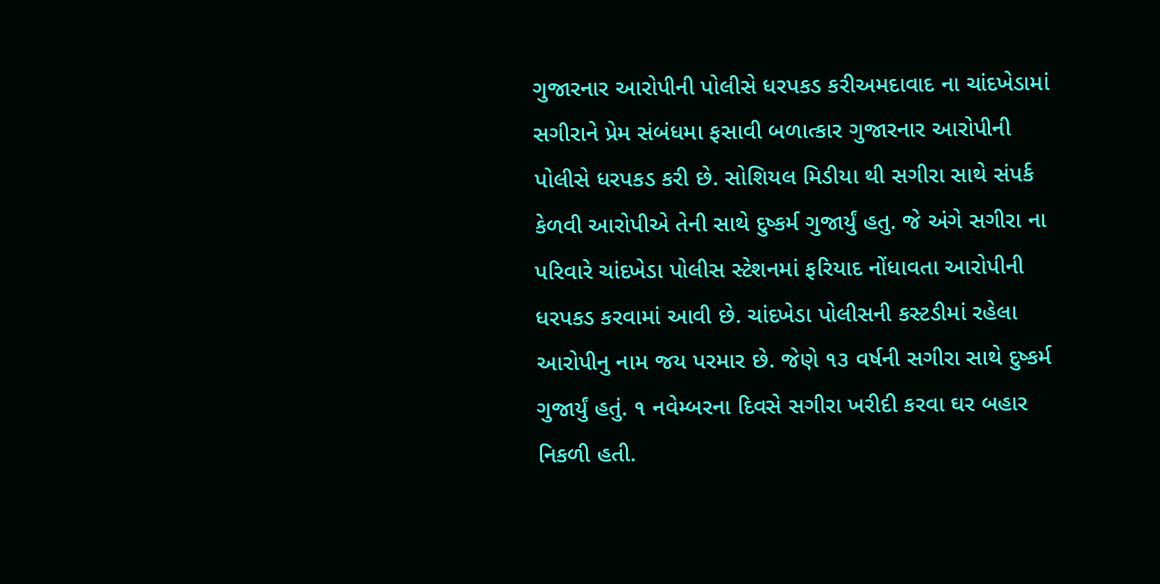ગુજારનાર આરોપીની પોલીસે ધરપકડ કરીઅમદાવાદ ના ચાંદખેડામાં સગીરાને પ્રેમ સંબંધમા ફસાવી બળાત્કાર ગુજારનાર આરોપીની પોલીસે ધરપકડ કરી છે. સોશિયલ મિડીયા થી સગીરા સાથે સંપર્ક કેળવી આરોપીએ તેની સાથે દુષ્કર્મ ગુજાર્યું હતુ. જે અંગે સગીરા ના પરિવારે ચાંદખેડા પોલીસ સ્ટેશનમાં ફરિયાદ નોંધાવતા આરોપીની ધરપકડ કરવામાં આવી છે. ચાંદખેડા પોલીસની કસ્ટડીમાં રહેલા આરોપીનુ નામ જય પરમાર છે. જેણે ૧૩ વર્ષની સગીરા સાથે દુષ્કર્મ ગુજાર્યું હતું. ૧ નવેમ્બરના દિવસે સગીરા ખરીદી કરવા ઘર બહાર નિકળી હતી.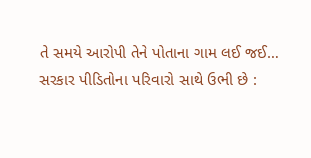તે સમયે આરોપી તેને પોતાના ગામ લઈ જઈ…
સરકાર પીડિતોના પરિવારો સાથે ઉભી છે :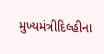મુખ્યમંત્રીદિલ્હીના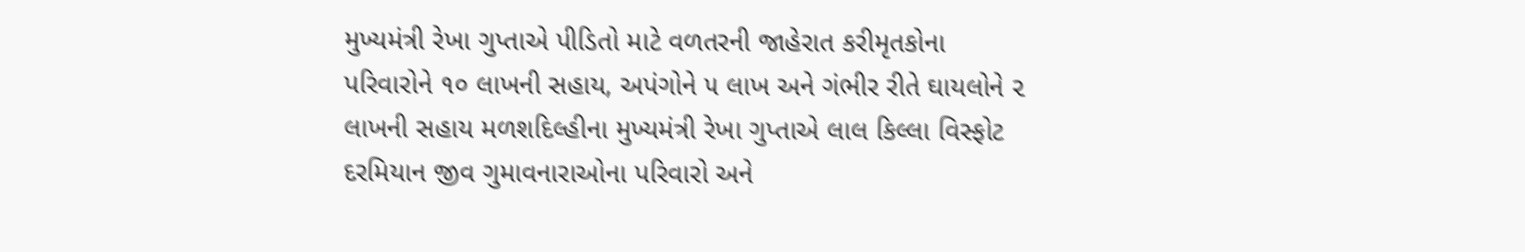મુખ્યમંત્રી રેખા ગુપ્તાએ પીડિતો માટે વળતરની જાહેરાત કરીમૃતકોના પરિવારોને ૧૦ લાખની સહાય, અપંગોને ૫ લાખ અને ગંભીર રીતે ઘાયલોને ૨ લાખની સહાય મળશદિલ્હીના મુખ્યમંત્રી રેખા ગુપ્તાએ લાલ કિલ્લા વિસ્ફોટ દરમિયાન જીવ ગુમાવનારાઓના પરિવારો અને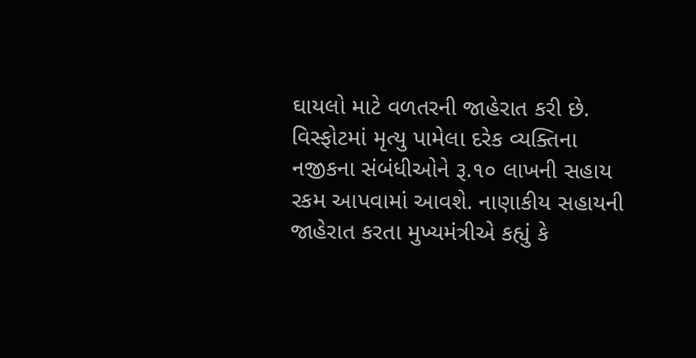ઘાયલો માટે વળતરની જાહેરાત કરી છે. વિસ્ફોટમાં મૃત્યુ પામેલા દરેક વ્યક્તિના નજીકના સંબંધીઓને રૂ.૧૦ લાખની સહાય રકમ આપવામાં આવશે. નાણાકીય સહાયની જાહેરાત કરતા મુખ્યમંત્રીએ કહ્યું કે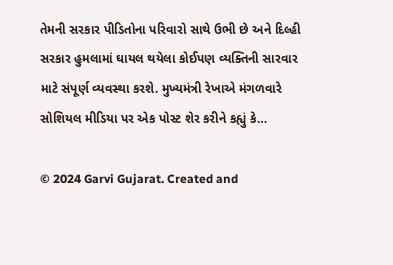તેમની સરકાર પીડિતોના પરિવારો સાથે ઉભી છે અને દિલ્હી સરકાર હુમલામાં ઘાયલ થયેલા કોઈપણ વ્યક્તિની સારવાર માટે સંપૂર્ણ વ્યવસ્થા કરશે. મુખ્યમંત્રી રેખાએ મંગળવારે સોશિયલ મીડિયા પર એક પોસ્ટ શેર કરીને કહ્યું કે…

© 2024 Garvi Gujarat. Created and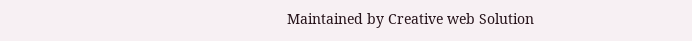Maintained by Creative web Solution